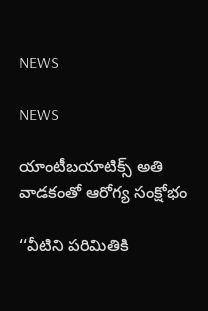NEWS

NEWS

యాంటీబయాటిక్స్ అతి వాడకంతో ఆరోగ్య సంక్షోభం

‘‘వీటిని పరిమితికి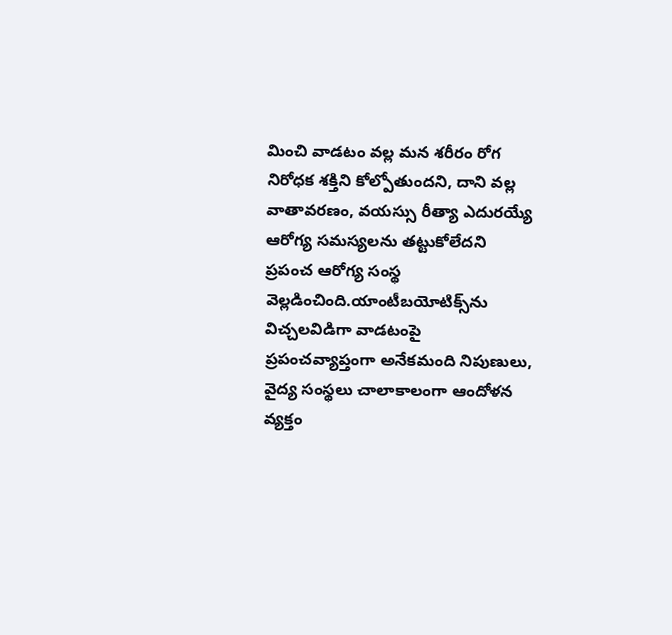మించి వాడటం వల్ల మన శరీరం రోగ నిరోధక శక్తిని కోల్పోతుందని, దాని వల్ల వాతావరణం, వయస్సు రీత్యా ఎదురయ్యే ఆరోగ్య సమస్యలను తట్టుకోలేదని ప్రపంచ ఆరోగ్య సంస్థ వెల్లడించింది.యాంటీబయోటిక్స్‌ను విచ్చలవిడిగా వాడటంపై ప్రపంచవ్యాప్తంగా అనేకమంది నిపుణులు, వైద్య సంస్థలు చాలాకాలంగా ఆందోళన వ్యక్తం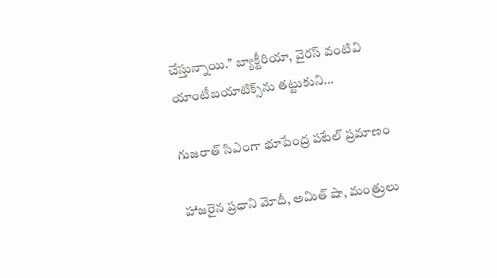చేస్తున్నాయి.’’ బ్యాక్టీరియా, వైరస్‌ ‌వంటివి యాంటీబయాటిక్స్‌ను తట్టుకుని…

గుజరాత్‌ ‌సిఎంగా భూపేంద్ర పటేల్‌ ‌ప్రమాణం

హాజరైన ప్రధాని మోదీ, అమిత్‌ ‌షా, మంత్రులు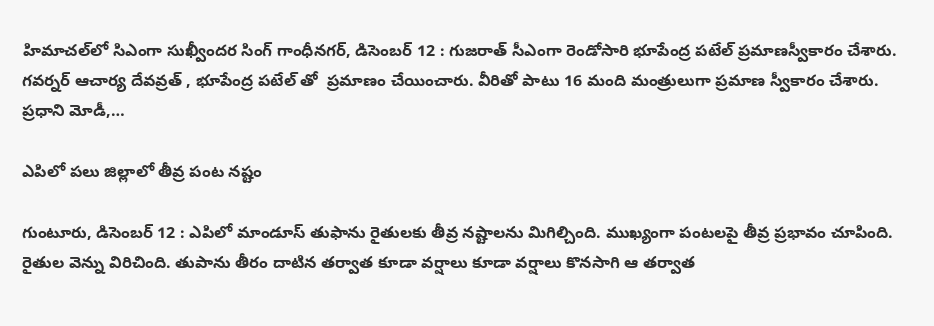హిమాచల్‌లో సిఎంగా సుఖ్వీందర సింగ్‌ గాంధీనగర్‌, డిసెంబర్‌ 12 : గుజరాత్‌ ‌సీఎంగా రెండోసారి భూపేంద్ర పటేల్‌ ‌ప్రమాణస్వీకారం చేశారు. గవర్నర్‌ ఆచార్య దేవవ్రత్‌ , భూపేంద్ర పటేల్‌ ‌తో  ప్రమాణం చేయించారు. వీరితో పాటు 16 మంది మంత్రులుగా ప్రమాణ స్వీకారం చేశారు. ప్రధాని మోడీ,…

ఎపిలో పలు జిల్లాలో తీవ్ర పంట నష్టం

గుంటూరు, డిసెంబర్‌ 12 : ఎపిలో మాండూస్‌ ‌తుఫాను రైతులకు తీవ్ర నష్టాలను మిగిల్చింది. ముఖ్యంగా పంటలపై తీవ్ర ప్రభావం చూపింది. రైతుల వెన్ను విరిచింది. తుపాను తీరం దాటిన తర్వాత కూడా వర్షాలు కూడా వర్షాలు కొనసాగి ఆ తర్వాత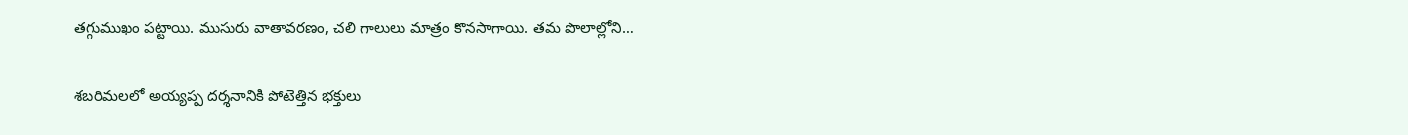తగ్గుముఖం పట్టాయి. ముసురు వాతావరణం, చలి గాలులు మాత్రం కొనసాగాయి. తమ పొలాల్లోని…

శబరిమలలో అయ్యప్ప దర్శనానికి పోటెత్తిన భక్తులు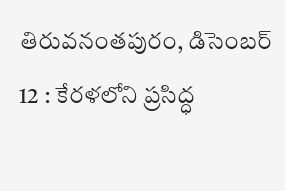తిరువనంతపురం, డిసెంబర్‌ 12 : కేరళలోని ప్రసిద్ధ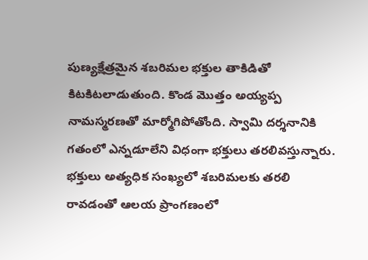పుణ్యక్షేత్రమైన శబరిమల భక్తుల తాకిడితో కిటకిటలాడుతుంది. కొండ మొత్తం అయ్యప్ప నామస్మరణతో మార్మోగిపోతోంది. స్వామి దర్శనానికి గతంలో ఎన్నడూలేని విధంగా భక్తులు తరలివస్తున్నారు. భక్తులు అత్యధిక సంఖ్యలో శబరిమలకు తరలి రావడంతో ఆలయ ప్రాంగణంలో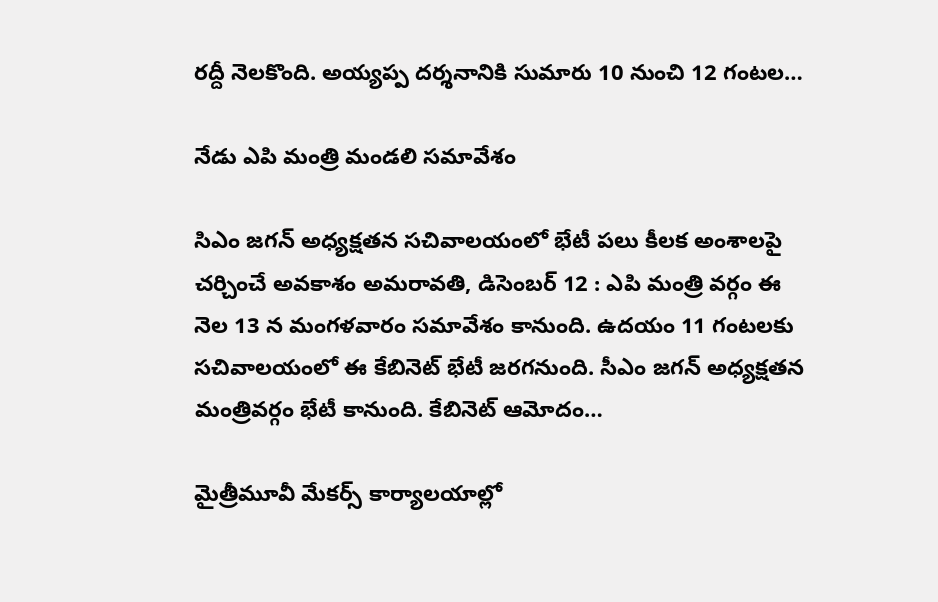రద్దీ నెలకొంది. అయ్యప్ప దర్శనానికి సుమారు 10 నుంచి 12 గంటల…

నేడు ఎపి మంత్రి మండలి సమావేశం

సిఎం జగన్‌ అధ్యక్షతన సచివాలయంలో భేటీ పలు కీలక అంశాలపై చర్చించే అవకాశం అమరావతి, డిసెంబర్‌ 12 : ఎపి మంత్రి వర్గం ఈ నెల 13 న మంగళవారం సమావేశం కానుంది. ఉదయం 11 గంటలకు సచివాలయంలో ఈ కేబినెట్‌ ‌భేటీ జరగనుంది. సీఎం జగన్‌ అధ్యక్షతన మంత్రివర్గం భేటీ కానుంది. కేబినెట్‌ ఆమోదం…

మైత్రీమూవీ మేకర్స్ ‌కార్యాలయాల్లో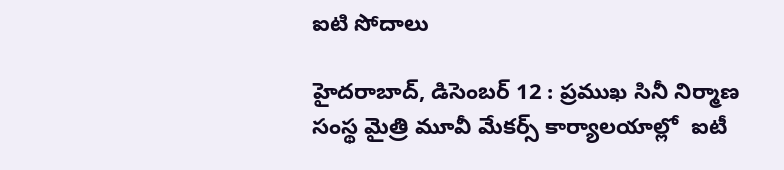ఐటి సోదాలు

హైదరాబాద్‌, డిసెంబర్‌ 12 : ప్రముఖ సినీ నిర్మాణ సంస్థ మైత్రి మూవీ మేకర్స్ ‌కార్యాలయాల్లో  ఐటీ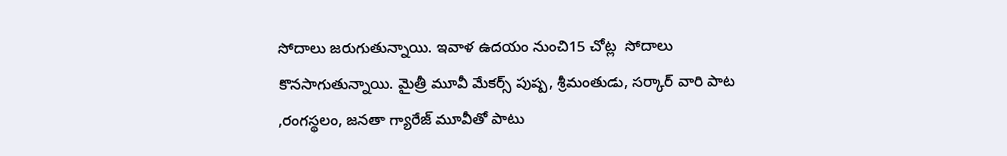సోదాలు జరుగుతున్నాయి. ఇవాళ ఉదయం నుంచి15 చోట్ల  సోదాలు కొనసాగుతున్నాయి. మైత్రీ మూవీ మేకర్స్ ‌పుష్ప, శ్రీమంతుడు, సర్కార్‌ ‌వారి పాట ,రంగస్థలం, జనతా గ్యారేజ్‌ ‌మూవీతో పాటు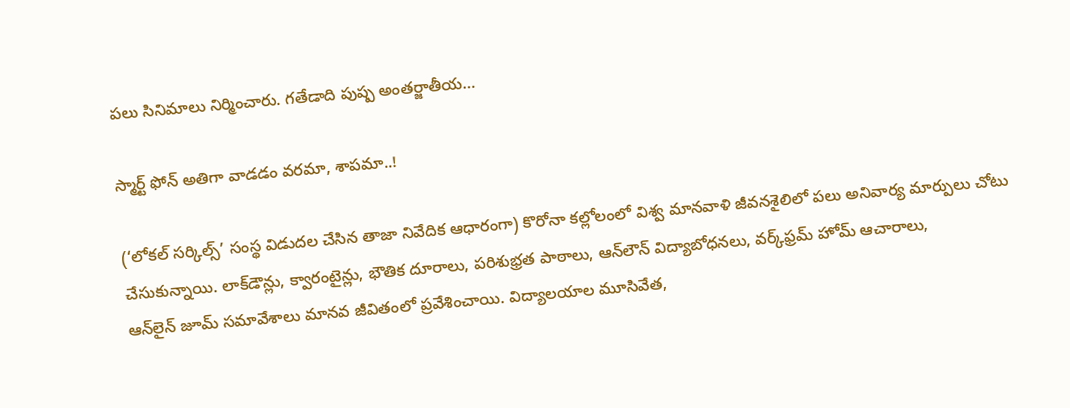పలు సినిమాలు నిర్మించారు. గతేడాది పుష్ప అంతర్జాతీయ…

స్మార్ట్ ‌ఫోన్‌ అతిగా వాడడం వరమా, శాపమా..!

(‘లోకల్‌ ‌సర్కిల్స్’ సంస్థ విడుదల చేసిన తాజా నివేదిక ఆధారంగా) కొరోనా కల్లోలంలో విశ్వ మానవాళి జీవనశైలిలో పలు అనివార్య మార్పులు చోటు చేసుకున్నాయి. లాక్‌డౌన్లు, క్వారంటైన్లు, భౌతిక దూరాలు, పరిశుభ్రత పాఠాలు, ఆన్‌లౌన్‌ ‌విద్యాబోధనలు, వర్క్‌ఫ్రమ్‌ ‌హోమ్‌ ఆచారాలు, ఆన్‌లైన్‌ ‌జూమ్‌ ‌సమావేశాలు మానవ జీవితంలో ప్రవేశించాయి. విద్యాలయాల మూసివేత,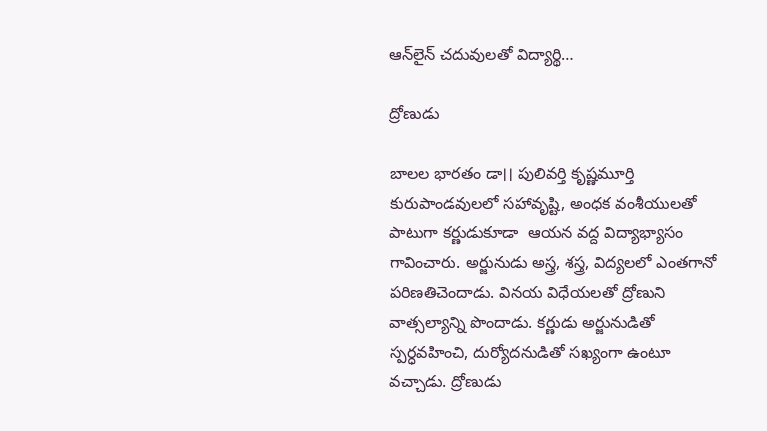ఆన్‌లైన్‌ ‌చదువులతో విద్యార్థి…

ద్రోణుడు

బాలల భారతం డా।। పులివర్తి కృష్ణమూర్తి కురుపాండవులలో సహావృష్టి, అంధక వంశీయులతో పాటుగా కర్ణుడుకూడా  ఆయన వద్ద విద్యాభ్యాసం గావించారు. అర్జునుడు అస్త్ర, శస్త్ర, విద్యలలో ఎంతగానో పరిణతిచెందాడు. వినయ విధేయలతో ద్రోణుని వాత్సల్యాన్ని పొందాడు. కర్ణుడు అర్జునుడితో స్పర్ధవహించి, దుర్యోదనుడితో సఖ్యంగా ఉంటూ వచ్చాడు. ద్రోణుడు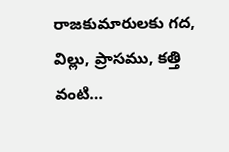రాజకుమారులకు గద, విల్లు, ప్రాసము, కత్తి వంటి…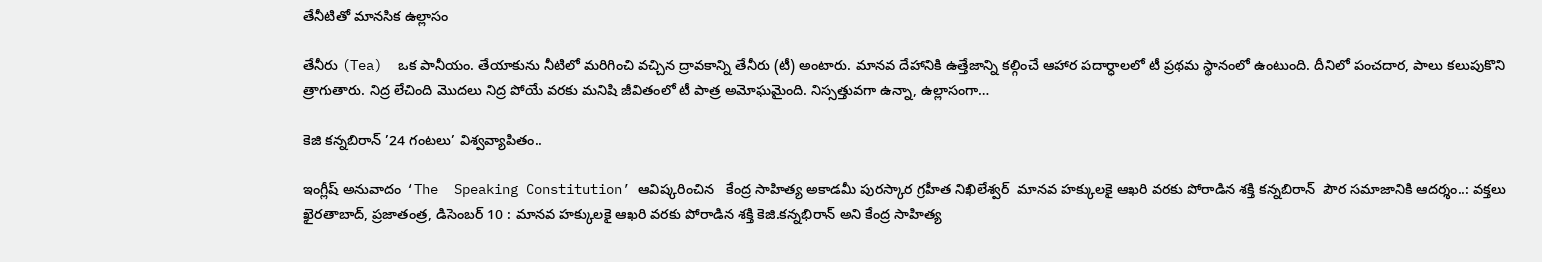తేనీటితో మానసిక ఉల్లాసం

తేనీరు (Tea)  ఒక పానీయం. తేయాకును నీటిలో మరిగించి వచ్చిన ద్రావకాన్ని తేనీరు (టీ) అంటారు. మానవ దేహానికి ఉత్తేజాన్ని కల్గించే ఆహార పదార్ధాలలో టీ ప్రథమ స్థానంలో ఉంటుంది. దీనిలో పంచదార, పాలు కలుపుకొని త్రాగుతారు. నిద్ర లేచింది మొదలు నిద్ర పోయే వరకు మనిషి జీవితంలో టీ పాత్ర అమోఘమైంది. నిస్సత్తువగా ఉన్నా, ఉల్లాసంగా…

కెజి కన్నబిరాన్ ’24 గంటలు’ విశ్వవ్యాపితం..

ఇంగ్లీష్ అనువాదం ‘The  Speaking Constitution’ ఆవిష్కరించిన   కేంద్ర సాహిత్య అకాడమీ పురస్కార గ్రహీత నిఖిలేశ్వర్  మానవ హక్కులకై ఆఖరి వరకు పోరాడిన శక్తి కన్నబిరాన్  పౌర సమాజానికి ఆదర్శం..: వక్తలు ఖైరతాబాద్, ప్రజాతంత్ర, డిసెంబర్ 10 : మానవ హక్కులకై ఆఖరి వరకు పోరాడిన శక్తి కెజి.కన్నభిరాన్ అని కేంద్ర సాహిత్య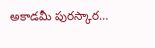అకాడమీ పురస్కార…